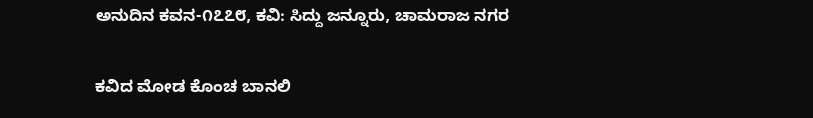ಅನುದಿನ ಕವನ-೧೭೭೮, ಕವಿ: ಸಿದ್ದು ಜನ್ನೂರು, ಚಾಮರಾಜ ನಗರ

ಕವಿದ ಮೋಡ ಕೊಂಚ ಬಾನಲಿ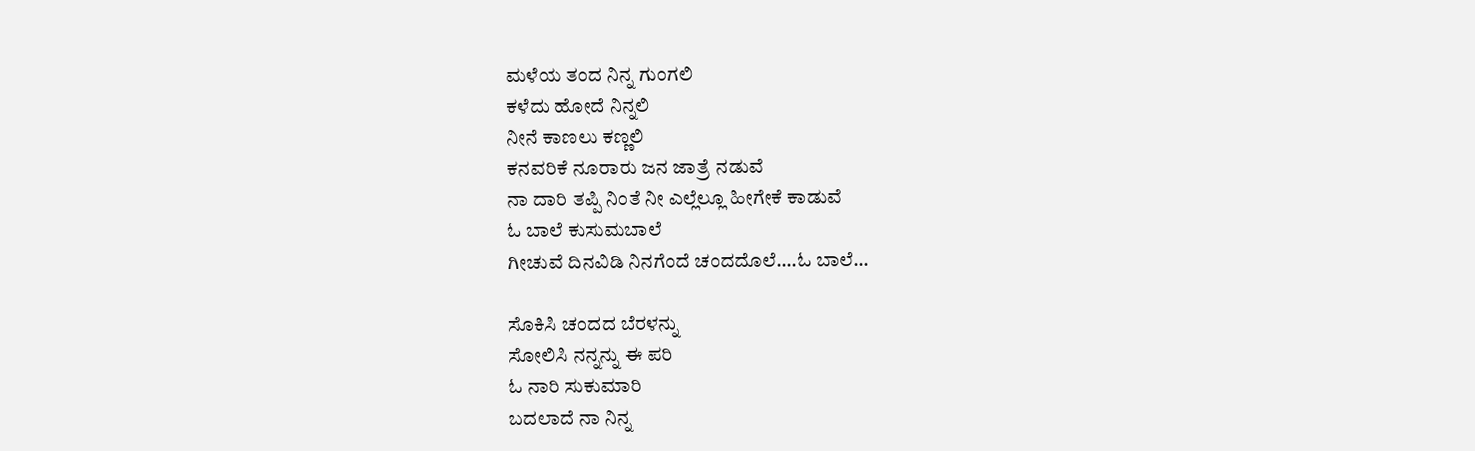ಮಳೆಯ ತಂದ ನಿನ್ನ ಗುಂಗಲಿ
ಕಳೆದು ಹೋದೆ ನಿನ್ನಲಿ
ನೀನೆ ಕಾಣಲು ಕಣ್ಣಲಿ
ಕನವರಿಕೆ ನೂರಾರು ಜನ ಜಾತ್ರೆ ನಡುವೆ
ನಾ ದಾರಿ ತಪ್ಪಿ ನಿಂತೆ ನೀ ಎಲ್ಲೆಲ್ಲೂ ಹೀಗೇಕೆ ಕಾಡುವೆ
ಓ ಬಾಲೆ ಕುಸುಮಬಾಲೆ
ಗೀಚುವೆ ದಿನವಿಡಿ ನಿನಗೆಂದೆ ಚಂದದೊಲೆ….ಓ ಬಾಲೆ…

ಸೊಕಿಸಿ ಚಂದದ ಬೆರಳನ್ನು
ಸೋಲಿಸಿ ನನ್ನನ್ನು ಈ ಪರಿ
ಓ ನಾರಿ ಸುಕುಮಾರಿ
ಬದಲಾದೆ ನಾ ನಿನ್ನ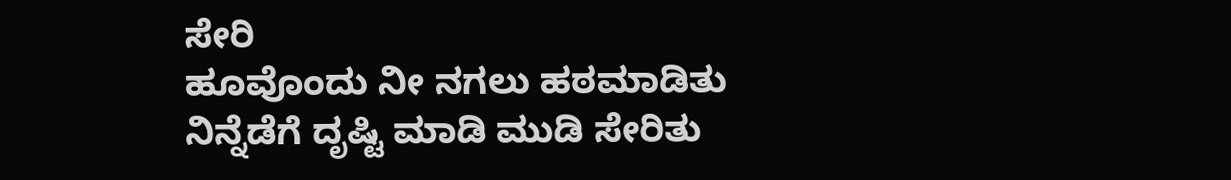ಸೇರಿ
ಹೂವೊಂದು ನೀ ನಗಲು ಹಠಮಾಡಿತು
ನಿನ್ನೆಡೆಗೆ ದೃಷ್ಟಿ ಮಾಡಿ ಮುಡಿ ಸೇರಿತು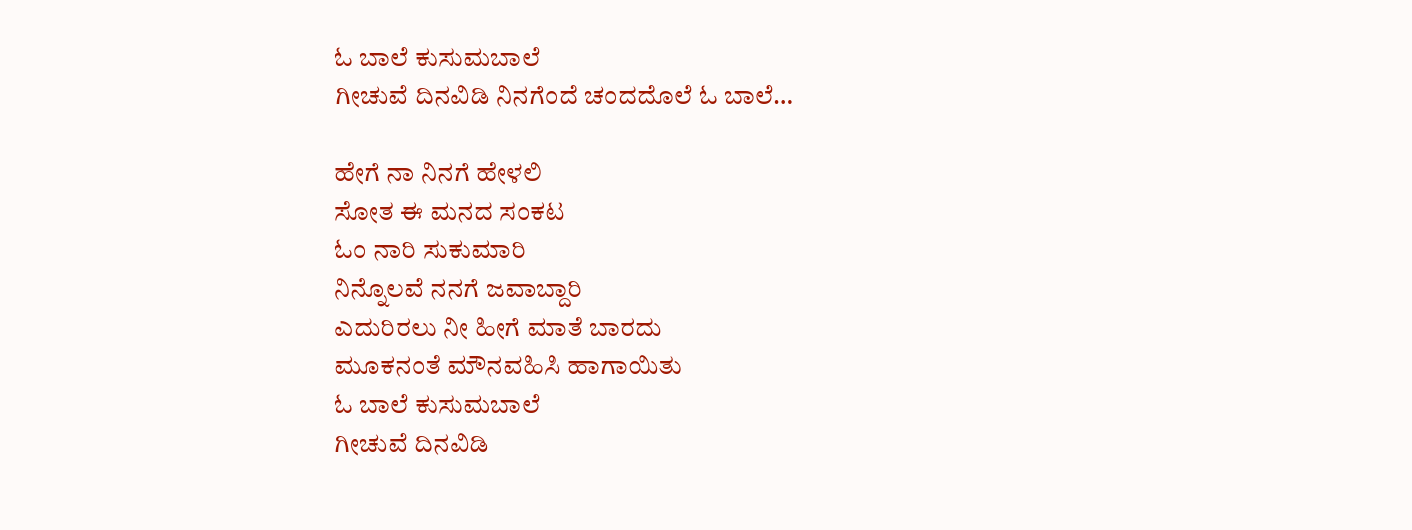ಓ ಬಾಲೆ ಕುಸುಮಬಾಲೆ
ಗೀಚುವೆ ದಿನವಿಡಿ ನಿನಗೆಂದೆ ಚಂದದೊಲೆ ಓ ಬಾಲೆ…

ಹೇಗೆ ನಾ ನಿನಗೆ ಹೇಳಲಿ
ಸೋತ ಈ ಮನದ ಸಂಕಟ
ಓಂ ನಾರಿ ಸುಕುಮಾರಿ
ನಿನ್ನೊಲವೆ ನನಗೆ ಜವಾಬ್ದಾರಿ
ಎದುರಿರಲು ನೀ ಹೀಗೆ ಮಾತೆ ಬಾರದು
ಮೂಕನಂತೆ ಮೌನವಹಿಸಿ ಹಾಗಾಯಿತು
ಓ ಬಾಲೆ ಕುಸುಮಬಾಲೆ
ಗೀಚುವೆ ದಿನವಿಡಿ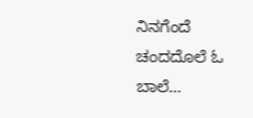ನಿನಗೆಂದೆ ಚಂದದೊಲೆ ಓ ಬಾಲೆ…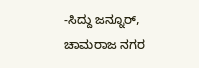-ಸಿದ್ದು ಜನ್ನೂರ್, ಚಾಮರಾಜ ನಗರ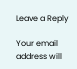Leave a Reply

Your email address will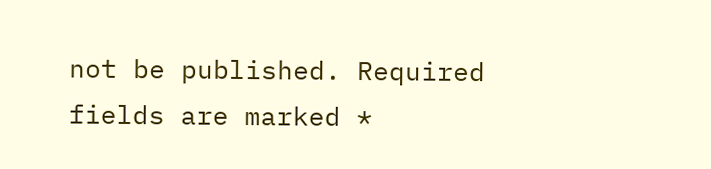not be published. Required fields are marked *